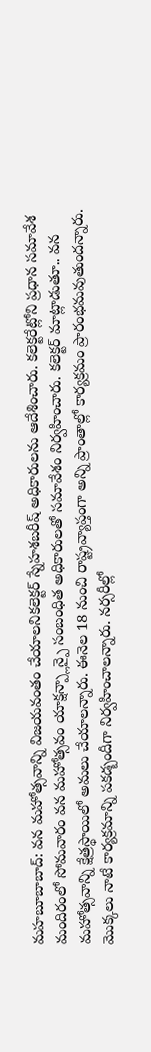మహబూబాబాద్: వన మహోత్సవాన్ని విజయవంతం చేయాలనికలెక్టర్ స్నేహశబరీష్ అధికారులను ఆదేశించారు. కలెక్టరేట్లోని ప్రధాన సమావేశ మందిరంలో సోమవారం వన మహోత్సవం యాక్షన్ప్లాన్పై సంబంధిత అధికారులతో సమావేశం నిర్వహించారు. కలెక్టర్ మాట్లాడుతూ.. వన మహోత్సవాన్ని క్షేత్రస్థాయిలో అమలు చేయాలన్నారు. ఈనెల 18 నుంచి రాష్ట్రవ్యాప్తంగా అన్ని ప్రాంతాల్లో కార్యక్రమం ప్రారంభమవుతుందన్నారు. మొక్కలు నాటే కార్యక్రమాన్ని పకడ్బందీగా నిర్వహించాలన్నారు. నర్సరీల్లో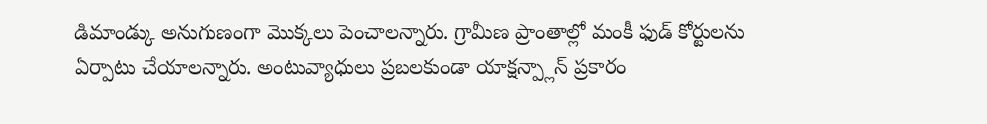డిమాండ్కు అనుగుణంగా మొక్కలు పెంచాలన్నారు. గ్రామీణ ప్రాంతాల్లో మంకీ ఫుడ్ కోర్టులను ఏర్పాటు చేయాలన్నారు. అంటువ్యాధులు ప్రబలకుండా యాక్షన్ప్లాన్ ప్రకారం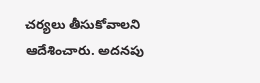చర్యలు తీసుకోవాలని ఆదేశించారు. అదనపు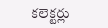కలెక్టర్లు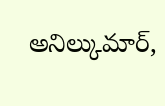అనిల్కుమార్,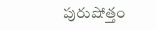పురుషోత్తం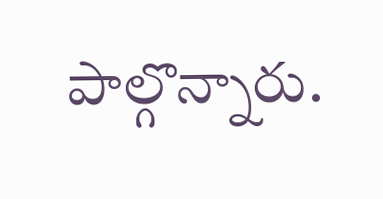పాల్గొన్నారు.